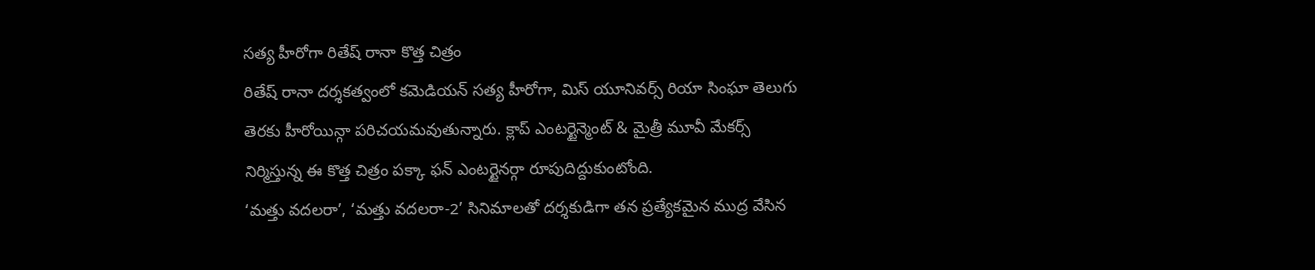సత్య హీరోగా రితేష్ రానా కొత్త చిత్రం
రితేష్ రానా దర్శకత్వంలో కమెడియన్ సత్య హీరోగా, మిస్ యూనివర్స్ రియా సింఘా తెలుగు తెరకు హీరోయిన్గా పరిచయమవుతున్నారు. క్లాప్ ఎంటర్టైన్మెంట్ & మైత్రీ మూవీ మేకర్స్ నిర్మిస్తున్న ఈ కొత్త చిత్రం పక్కా ఫన్ ఎంటర్టైనర్గా రూపుదిద్దుకుంటోంది.
‘మత్తు వదలరా’, ‘మత్తు వదలరా-2’ సినిమాలతో దర్శకుడిగా తన ప్రత్యేకమైన ముద్ర వేసిన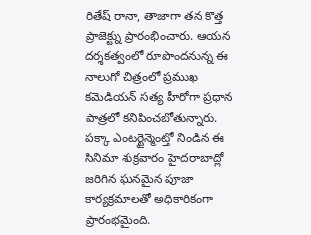రితేష్ రానా, తాజాగా తన కొత్త ప్రాజెక్ట్ను ప్రారంభించారు. ఆయన దర్శకత్వంలో రూపొందనున్న ఈ నాలుగో చిత్రంలో ప్రముఖ కమెడియన్ సత్య హీరోగా ప్రధాన పాత్రలో కనిపించబోతున్నారు. పక్కా ఎంటర్టైన్మెంట్తో నిండిన ఈ సినిమా శుక్రవారం హైదరాబాద్లో జరిగిన ఘనమైన పూజా కార్యక్రమాలతో అధికారికంగా ప్రారంభమైంది.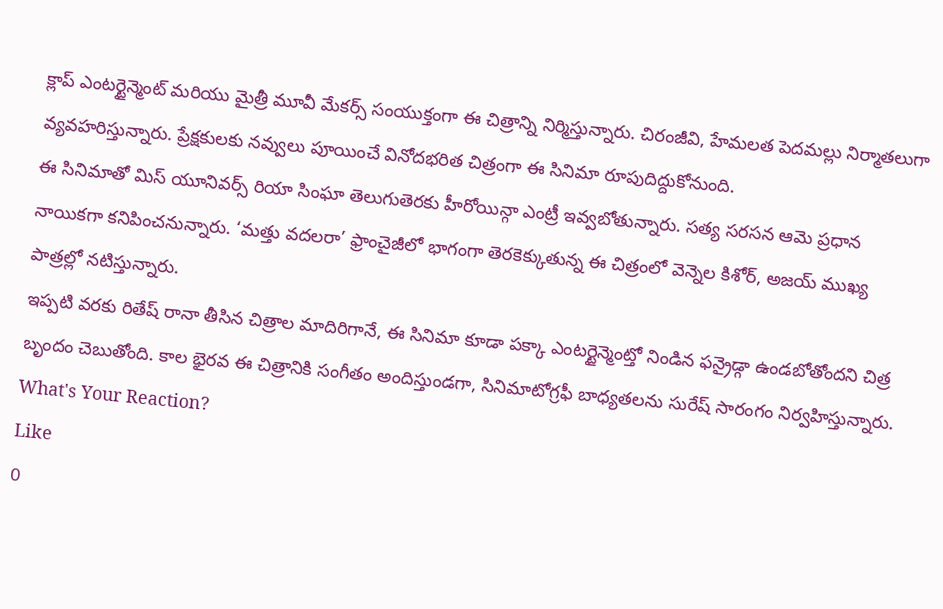క్లాప్ ఎంటర్టైన్మెంట్ మరియు మైత్రీ మూవీ మేకర్స్ సంయుక్తంగా ఈ చిత్రాన్ని నిర్మిస్తున్నారు. చిరంజీవి, హేమలత పెదమల్లు నిర్మాతలుగా వ్యవహరిస్తున్నారు. ప్రేక్షకులకు నవ్వులు పూయించే వినోదభరిత చిత్రంగా ఈ సినిమా రూపుదిద్దుకోనుంది.
ఈ సినిమాతో మిస్ యూనివర్స్ రియా సింఘా తెలుగుతెరకు హీరోయిన్గా ఎంట్రీ ఇవ్వబోతున్నారు. సత్య సరసన ఆమె ప్రధాన నాయికగా కనిపించనున్నారు. ‘మత్తు వదలరా’ ఫ్రాంచైజీలో భాగంగా తెరకెక్కుతున్న ఈ చిత్రంలో వెన్నెల కిశోర్, అజయ్ ముఖ్య పాత్రల్లో నటిస్తున్నారు.
ఇప్పటి వరకు రితేష్ రానా తీసిన చిత్రాల మాదిరిగానే, ఈ సినిమా కూడా పక్కా ఎంటర్టైన్మెంట్తో నిండిన ఫన్రైడ్గా ఉండబోతోందని చిత్ర బృందం చెబుతోంది. కాల భైరవ ఈ చిత్రానికి సంగీతం అందిస్తుండగా, సినిమాటోగ్రఫీ బాధ్యతలను సురేష్ సారంగం నిర్వహిస్తున్నారు.
What's Your Reaction?
Like
0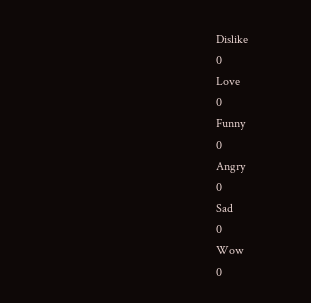Dislike
0
Love
0
Funny
0
Angry
0
Sad
0
Wow
0